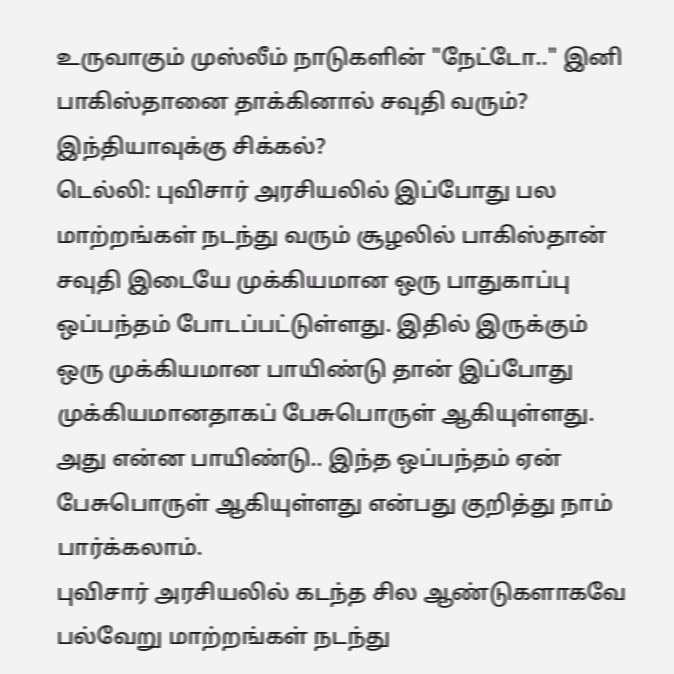உருவாகும் முஸ்லீம் நாடுகளின் "நேட்டோ.." இனி பாகிஸ்தானை தாக்கினால் சவுதி வரும்? இந்தியாவுக்கு சிக்கல்?
டெல்லி: புவிசார் அரசியலில் இப்போது பல மாற்றங்கள் நடந்து வரும் சூழலில் பாகிஸ்தான் சவுதி இடையே முக்கியமான ஒரு பாதுகாப்பு ஒப்பந்தம் போடப்பட்டுள்ளது. இதில் இருக்கும் ஒரு முக்கியமான பாயிண்டு தான் இப்போது முக்கியமானதாகப் பேசுபொருள் ஆகியுள்ளது. அது என்ன பாயிண்டு.. இந்த ஒப்பந்தம் ஏன் பேசுபொருள் ஆகியுள்ளது என்பது குறித்து நாம் பார்க்கலாம்.
புவிசார் அரசியலில் கடந்த சில ஆண்டுகளாகவே பல்வேறு மாற்றங்கள் நடந்து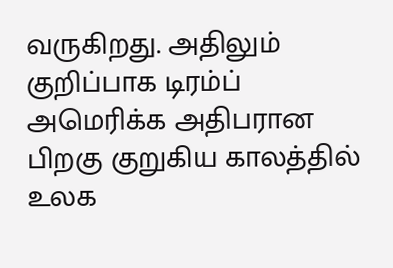வருகிறது. அதிலும் குறிப்பாக டிரம்ப் அமெரிக்க அதிபரான பிறகு குறுகிய காலத்தில் உலக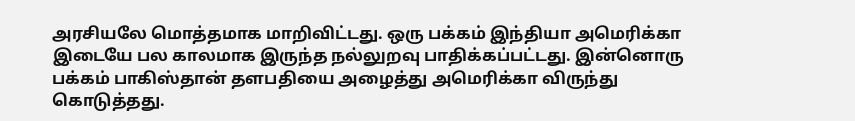அரசியலே மொத்தமாக மாறிவிட்டது. ஒரு பக்கம் இந்தியா அமெரிக்கா இடையே பல காலமாக இருந்த நல்லுறவு பாதிக்கப்பட்டது. இன்னொரு பக்கம் பாகிஸ்தான் தளபதியை அழைத்து அமெரிக்கா விருந்து கொடுத்தது.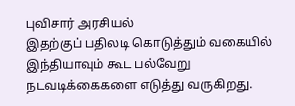புவிசார் அரசியல்
இதற்குப் பதிலடி கொடுத்தும் வகையில் இந்தியாவும் கூட பல்வேறு நடவடிக்கைகளை எடுத்து வருகிறது.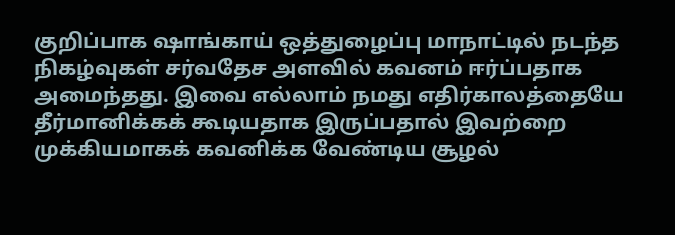குறிப்பாக ஷாங்காய் ஒத்துழைப்பு மாநாட்டில் நடந்த நிகழ்வுகள் சர்வதேச அளவில் கவனம் ஈர்ப்பதாக அமைந்தது. இவை எல்லாம் நமது எதிர்காலத்தையே தீர்மானிக்கக் கூடியதாக இருப்பதால் இவற்றை முக்கியமாகக் கவனிக்க வேண்டிய சூழல்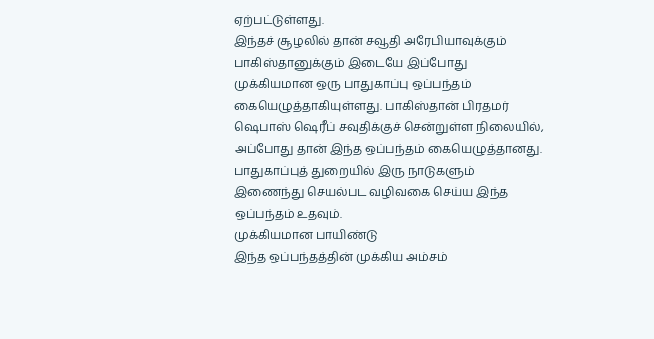ஏற்பட்டுள்ளது.
இந்தச் சூழலில் தான் சவூதி அரேபியாவுக்கும் பாகிஸ்தானுக்கும் இடையே இப்போது முக்கியமான ஒரு பாதுகாப்பு ஒப்பந்தம் கையெழுத்தாகியுள்ளது. பாகிஸ்தான் பிரதமர் ஷெபாஸ் ஷெரீப் சவுதிக்குச் சென்றுள்ள நிலையில், அப்போது தான் இந்த ஒப்பந்தம் கையெழுத்தானது. பாதுகாப்புத் துறையில் இரு நாடுகளும் இணைந்து செயல்பட வழிவகை செய்ய இந்த ஒப்பந்தம் உதவும்.
முக்கியமான பாயிண்டு
இந்த ஒப்பந்தத்தின் முக்கிய அம்சம்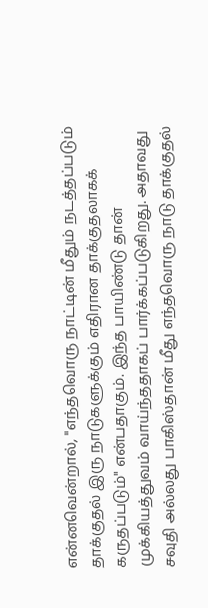என்னவென்றால், "எந்தவொரு நாட்டின் மீதும் நடத்தப்படும் தாக்குதல் இரு நாடுகளுக்கும் எதிரான தாக்குதலாகக் கருதப்படும்" என்பதாகும். இந்த பாயிண்டு தான் முக்கியத்துவம் வாய்ந்ததாகப் பார்க்கப்படுகிறது. அதாவது சவுதி அல்லது பாகிஸ்தான் மீது எந்தவொரு நாடு தாக்குதல்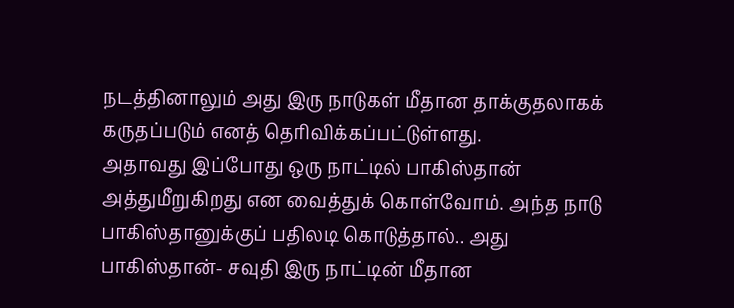நடத்தினாலும் அது இரு நாடுகள் மீதான தாக்குதலாகக் கருதப்படும் எனத் தெரிவிக்கப்பட்டுள்ளது.
அதாவது இப்போது ஒரு நாட்டில் பாகிஸ்தான் அத்துமீறுகிறது என வைத்துக் கொள்வோம். அந்த நாடு பாகிஸ்தானுக்குப் பதிலடி கொடுத்தால்.. அது பாகிஸ்தான்- சவுதி இரு நாட்டின் மீதான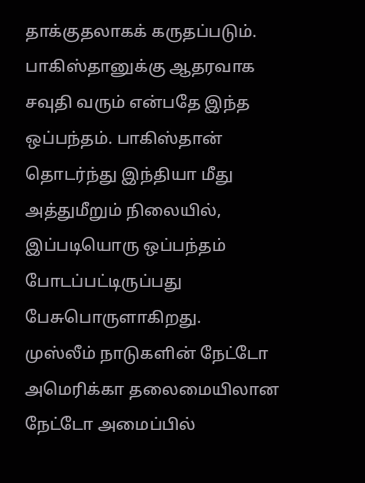தாக்குதலாகக் கருதப்படும். பாகிஸ்தானுக்கு ஆதரவாக சவுதி வரும் என்பதே இந்த ஒப்பந்தம். பாகிஸ்தான் தொடர்ந்து இந்தியா மீது அத்துமீறும் நிலையில், இப்படியொரு ஒப்பந்தம் போடப்பட்டிருப்பது பேசுபொருளாகிறது.
முஸ்லீம் நாடுகளின் நேட்டோ
அமெரிக்கா தலைமையிலான நேட்டோ அமைப்பில்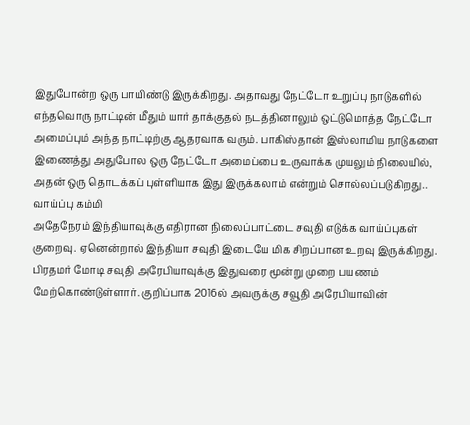இதுபோன்ற ஒரு பாயிண்டு இருக்கிறது. அதாவது நேட்டோ உறுப்பு நாடுகளில் எந்தவொரு நாட்டின் மீதும் யார் தாக்குதல் நடத்தினாலும் ஒட்டுமொத்த நேட்டோ அமைப்பும் அந்த நாட்டிற்கு ஆதரவாக வரும். பாகிஸ்தான் இஸ்லாமிய நாடுகளை இணைத்து அதுபோல ஒரு நேட்டோ அமைப்பை உருவாக்க முயலும் நிலையில், அதன் ஒரு தொடக்கப் புள்ளியாக இது இருக்கலாம் என்றும் சொல்லப்படுகிறது..
வாய்ப்பு கம்மி
அதேநேரம் இந்தியாவுக்கு எதிரான நிலைப்பாட்டை சவுதி எடுக்க வாய்ப்புகள் குறைவு. ஏனென்றால் இந்தியா சவுதி இடையே மிக சிறப்பான உறவு இருக்கிறது. பிரதமர் மோடி சவுதி அரேபியாவுக்கு இதுவரை மூன்று முறை பயணம் மேற்கொண்டுள்ளார். குறிப்பாக 2016ல் அவருக்கு சவூதி அரேபியாவின்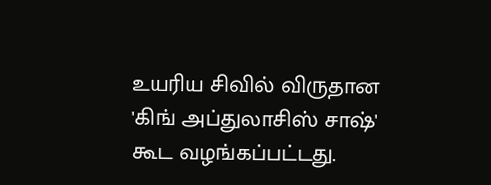உயரிய சிவில் விருதான 'கிங் அப்துலாசிஸ் சாஷ்' கூட வழங்கப்பட்டது.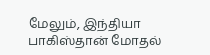மேலும், இந்தியா பாகிஸ்தான் மோதல்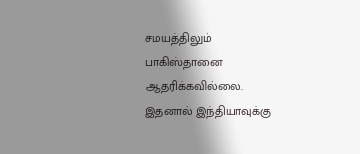சமயத்திலும் பாகிஸ்தானை ஆதரிக்கவில்லை. இதனால் இந்தியாவுக்கு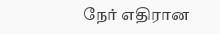நேர் எதிரான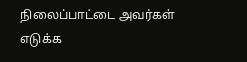நிலைப்பாட்டை அவர்கள் எடுக்க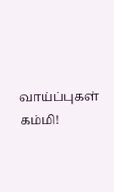வாய்ப்புகள் கம்மி!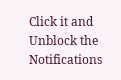Click it and Unblock the Notifications